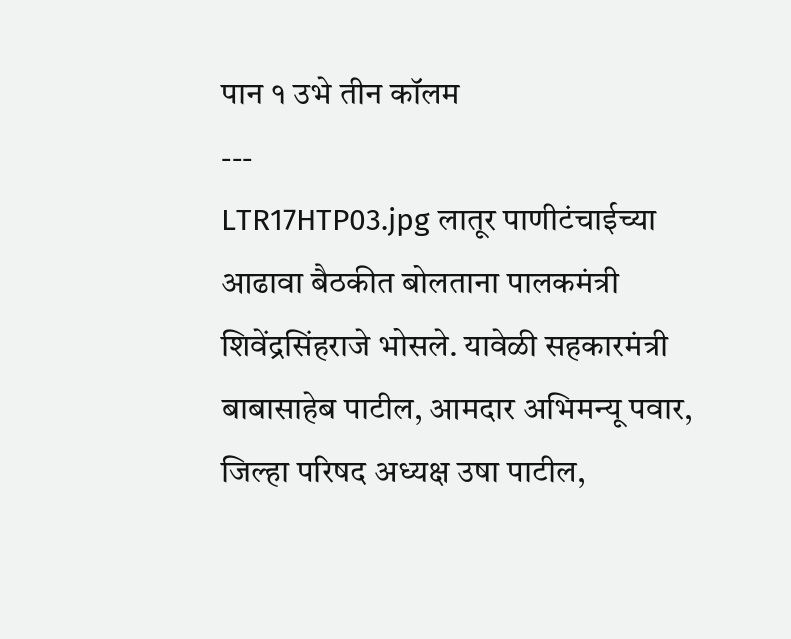पान १ उभे तीन कॉलम
---
LTR17HTP03.jpg लातूर पाणीटंचाईच्या आढावा बैठकीत बोलताना पालकमंत्री शिवेंद्रसिंहराजे भोसले. यावेळी सहकारमंत्री बाबासाहेब पाटील, आमदार अभिमन्यू पवार, जिल्हा परिषद अध्यक्ष उषा पाटील,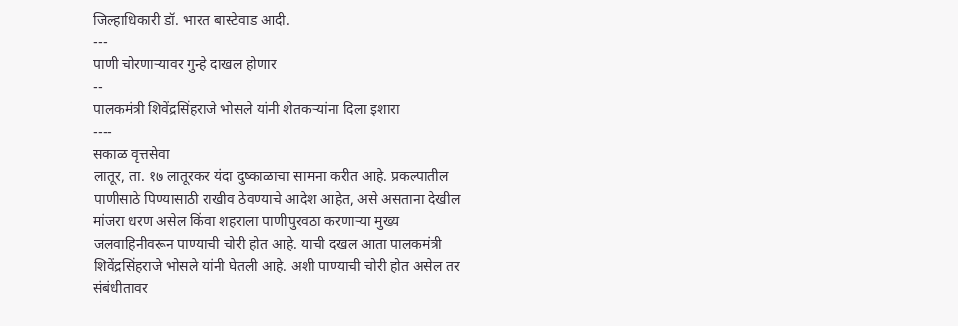जिल्हाधिकारी डॉ. भारत बास्टेवाड आदी.
---
पाणी चोरणाऱ्यावर गुन्हे दाखल होणार
--
पालकमंत्री शिवेंद्रसिंहराजे भोसले यांनी शेतकऱ्यांना दिला इशारा
----
सकाळ वृत्तसेवा
लातूर, ता. १७ लातूरकर यंदा दुष्काळाचा सामना करीत आहे. प्रकल्पातील पाणीसाठे पिण्यासाठी राखीव ठेवण्याचे आदेश आहेत, असे असताना देखील मांजरा धरण असेल किंवा शहराला पाणीपुरवठा करणाऱ्या मुख्य जलवाहिनीवरून पाण्याची चोरी होत आहे. याची दखल आता पालकमंत्री शिवेंद्रसिंहराजे भोसले यांनी घेतली आहे. अशी पाण्याची चोरी होत असेल तर संबंधीतावर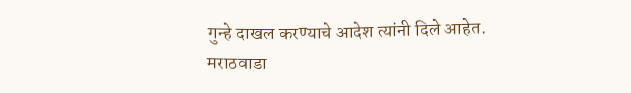गुन्हे दाखल करण्याचे आदेश त्यांनी दिले आहेत.
मराठवाडा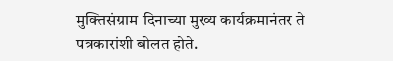मुक्तिसंग्राम दिनाच्या मुख्य कार्यक्रमानंतर ते पत्रकारांशी बोलत होते.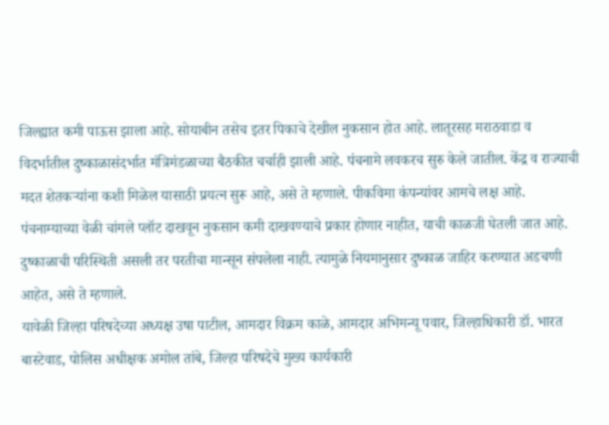जिल्ह्यात कमी पाऊस झाला आहे. सोयाबीन तसेच इतर पिकाचे देखील नुकसान होत आहे. लातूरसह मराठवाडा व विदर्भातील दुष्काळासंदर्भात मंत्रिमंडळाच्या बैठकीत चर्चाही झाली आहे. पंचनामे लवकरच सुरु केले जातील. केंद्र व राज्याची मदत शेतकऱ्यांना कशी मिळेल यासाठी प्रयत्न सुरू आहे, असे ते म्हणाले. पीकविमा कंपन्यांवर आमचे लक्ष आहे. पंचनाम्याच्या वेळी चांगले प्लॉट दाखवून नुकसान कमी दाखवण्याचे प्रकार होणार नाहीत, याची काळजी घेतली जात आहे. दुष्काळाची परिस्थिती असली तर परतीचा मान्सून संपलेला नाही. त्यामुळे नियमानुसार दुष्काळ जाहिर करण्यात अडचणी आहेत, असे ते म्हणाले.
यावेळी जिल्हा परिषदेच्या अध्यक्ष उषा पाटील, आमदार विक्रम काळे, आमदार अभिमन्यू पवार, जिल्हाधिकारी डॉ. भारत बास्टेवाड, पोलिस अधीक्षक अमोल तांबे, जिल्हा परिषदेचे मुख्य कार्यकारी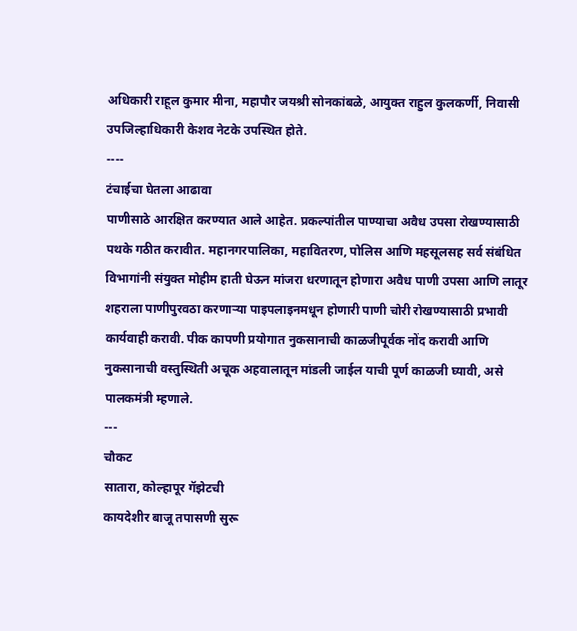अधिकारी राहूल कुमार मीना, महापौर जयश्री सोनकांबळे, आयुक्त राहुल कुलकर्णी, निवासी उपजिल्हाधिकारी केशव नेटके उपस्थित होते.
----
टंचाईचा घेतला आढावा
पाणीसाठे आरक्षित करण्यात आले आहेत. प्रकल्पांतील पाण्याचा अवैध उपसा रोखण्यासाठी पथके गठीत करावीत. महानगरपालिका, महावितरण, पोलिस आणि महसूलसह सर्व संबंधित विभागांनी संयुक्त मोहीम हाती घेऊन मांजरा धरणातून होणारा अवैध पाणी उपसा आणि लातूर शहराला पाणीपुरवठा करणाऱ्या पाइपलाइनमधून होणारी पाणी चोरी रोखण्यासाठी प्रभावी कार्यवाही करावी. पीक कापणी प्रयोगात नुकसानाची काळजीपूर्वक नोंद करावी आणि नुकसानाची वस्तुस्थिती अचूक अहवालातून मांडली जाईल याची पूर्ण काळजी घ्यावी, असे पालकमंत्री म्हणाले.
---
चौकट
सातारा, कोल्हापूर गॅझेटची
कायदेशीर बाजू तपासणी सुरू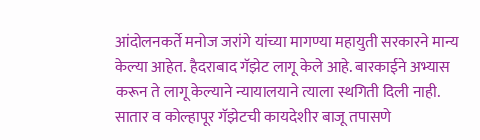आंदोलनकर्ते मनोज जरांगे यांच्या मागण्या महायुती सरकारने मान्य केल्या आहेत. हैदराबाद गॅझेट लागू केले आहे. बारकाईने अभ्यास करून ते लागू केल्याने न्यायालयाने त्याला स्थगिती दिली नाही. सातार व कोल्हापूर गॅझेटची कायदेशीर बाजू तपासणे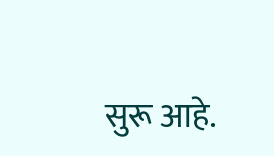सुरू आहे.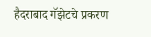हैदराबाद गॅझेटचे प्रकरण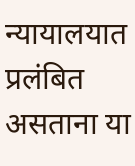न्यायालयात प्रलंबित असताना या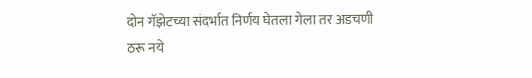दोन गॅझेटच्या संदर्भात निर्णय घेतला गेला तर अडचणी ठरू नये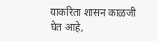याकरिता शासन काळजी घेत आहे,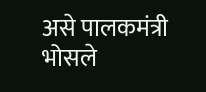असे पालकमंत्री भोसले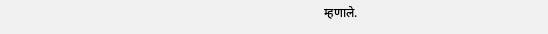म्हणाले.